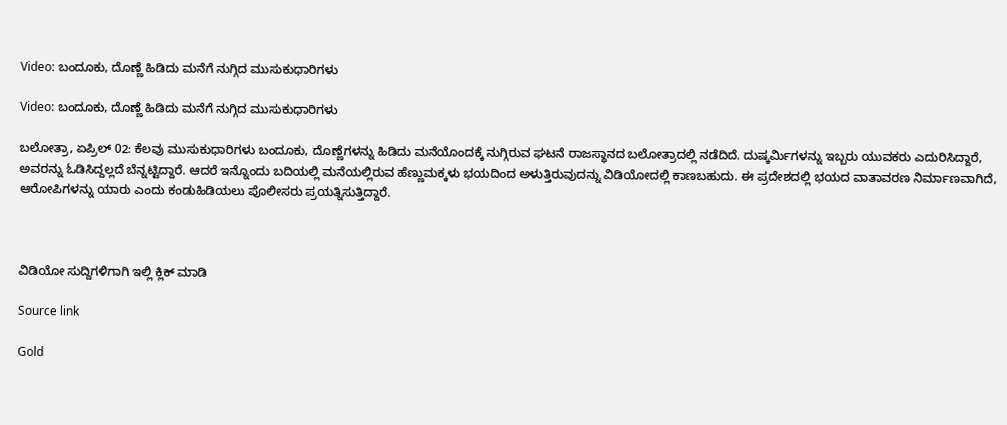Video: ಬಂದೂಕು, ದೊಣ್ಣೆ ಹಿಡಿದು ಮನೆಗೆ ನುಗ್ಗಿದ ಮುಸುಕುಧಾರಿಗಳು

Video: ಬಂದೂಕು, ದೊಣ್ಣೆ ಹಿಡಿದು ಮನೆಗೆ ನುಗ್ಗಿದ ಮುಸುಕುಧಾರಿಗಳು

ಬಲೋತ್ರಾ, ಏಪ್ರಿಲ್ 02: ಕೆಲವು ಮುಸುಕುಧಾರಿಗಳು ಬಂದೂಕು, ದೊಣ್ಣೆಗಳನ್ನು ಹಿಡಿದು ಮನೆಯೊಂದಕ್ಕೆ ನುಗ್ಗಿರುವ ಘಟನೆ ರಾಜಸ್ಥಾನದ ಬಲೋತ್ರಾದಲ್ಲಿ ನಡೆದಿದೆ. ದುಷ್ಕರ್ಮಿಗಳನ್ನು ಇಬ್ಬರು ಯುವಕರು ಎದುರಿಸಿದ್ದಾರೆ, ಅವರನ್ನು ಓಡಿಸಿದ್ದಲ್ಲದೆ ಬೆನ್ನಟ್ಟಿದ್ದಾರೆ. ಆದರೆ ಇನ್ನೊಂದು ಬದಿಯಲ್ಲಿ ಮನೆಯಲ್ಲಿರುವ ಹೆಣ್ಣುಮಕ್ಕಳು ಭಯದಿಂದ ಅಳುತ್ತಿರುವುದನ್ನು ವಿಡಿಯೋದಲ್ಲಿ ಕಾಣಬಹುದು. ಈ ಪ್ರದೇಶದಲ್ಲಿ ಭಯದ ವಾತಾವರಣ ನಿರ್ಮಾಣವಾಗಿದೆ, ಆರೋಪಿಗಳನ್ನು ಯಾರು ಎಂದು ಕಂಡುಹಿಡಿಯಲು ಪೊಲೀಸರು ಪ್ರಯತ್ನಿಸುತ್ತಿದ್ದಾರೆ.



ವಿಡಿಯೋ ಸುದ್ದಿಗಳಿಗಾಗಿ ಇಲ್ಲಿ ಕ್ಲಿಕ್ ಮಾಡಿ

Source link

Gold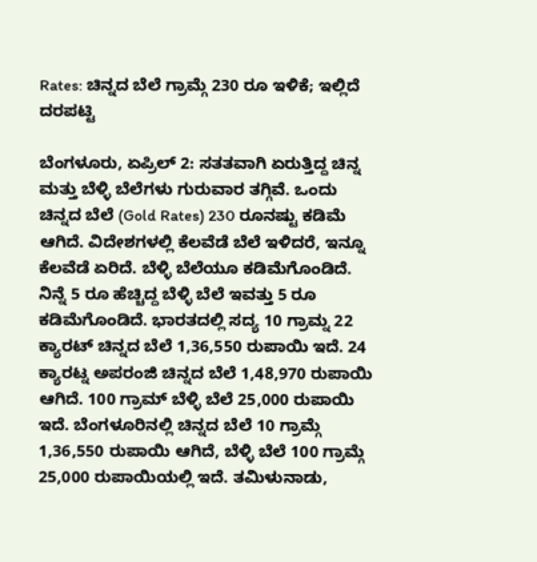Rates: ಚಿನ್ನದ ಬೆಲೆ ಗ್ರಾಮ್ಗೆ 230 ರೂ ಇಳಿಕೆ; ಇಲ್ಲಿದೆ ದರಪಟ್ಟಿ

ಬೆಂಗಳೂರು, ಏಪ್ರಿಲ್ 2: ಸತತವಾಗಿ ಏರುತ್ತಿದ್ದ ಚಿನ್ನ ಮತ್ತು ಬೆಳ್ಳಿ ಬೆಲೆಗಳು ಗುರುವಾರ ತಗ್ಗಿವೆ. ಒಂದು ಚಿನ್ನದ ಬೆಲೆ (Gold Rates) 230 ರೂನಷ್ಟು ಕಡಿಮೆ ಆಗಿದೆ. ವಿದೇಶಗಳಲ್ಲಿ ಕೆಲವೆಡೆ ಬೆಲೆ ಇಳಿದರೆ, ಇನ್ನೂ ಕೆಲವೆಡೆ ಏರಿದೆ. ಬೆಳ್ಳಿ ಬೆಲೆಯೂ ಕಡಿಮೆಗೊಂಡಿದೆ. ನಿನ್ನೆ 5 ರೂ ಹೆಚ್ಚಿದ್ದ ಬೆಳ್ಳಿ ಬೆಲೆ ಇವತ್ತು 5 ರೂ ಕಡಿಮೆಗೊಂಡಿದೆ. ಭಾರತದಲ್ಲಿ ಸದ್ಯ 10 ಗ್ರಾಮ್ನ 22 ಕ್ಯಾರಟ್ ಚಿನ್ನದ ಬೆಲೆ 1,36,550 ರುಪಾಯಿ ಇದೆ. 24 ಕ್ಯಾರಟ್ನ ಅಪರಂಜಿ ಚಿನ್ನದ ಬೆಲೆ 1,48,970 ರುಪಾಯಿ ಆಗಿದೆ. 100 ಗ್ರಾಮ್ ಬೆಳ್ಳಿ ಬೆಲೆ 25,000 ರುಪಾಯಿ ಇದೆ. ಬೆಂಗಳೂರಿನಲ್ಲಿ ಚಿನ್ನದ ಬೆಲೆ 10 ಗ್ರಾಮ್ಗೆ 1,36,550 ರುಪಾಯಿ ಆಗಿದೆ, ಬೆಳ್ಳಿ ಬೆಲೆ 100 ಗ್ರಾಮ್ಗೆ 25,000 ರುಪಾಯಿಯಲ್ಲಿ ಇದೆ. ತಮಿಳುನಾಡು,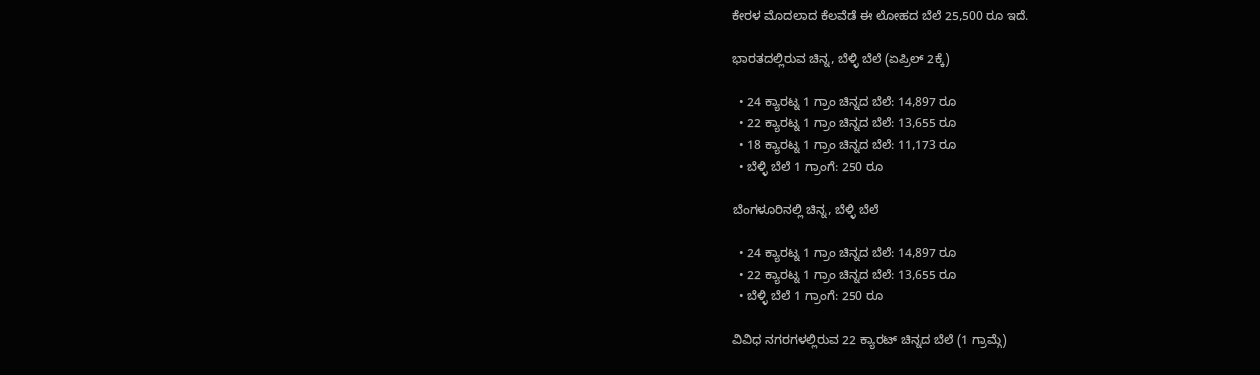ಕೇರಳ ಮೊದಲಾದ ಕೆಲವೆಡೆ ಈ ಲೋಹದ ಬೆಲೆ 25,500 ರೂ ಇದೆ.

ಭಾರತದಲ್ಲಿರುವ ಚಿನ್ನ, ಬೆಳ್ಳಿ ಬೆಲೆ (ಏಪ್ರಿಲ್ 2ಕ್ಕೆ)

  • 24 ಕ್ಯಾರಟ್ನ 1 ಗ್ರಾಂ ಚಿನ್ನದ ಬೆಲೆ: 14,897 ರೂ
  • 22 ಕ್ಯಾರಟ್ನ 1 ಗ್ರಾಂ ಚಿನ್ನದ ಬೆಲೆ: 13,655 ರೂ
  • 18 ಕ್ಯಾರಟ್ನ 1 ಗ್ರಾಂ ಚಿನ್ನದ ಬೆಲೆ: 11,173 ರೂ
  • ಬೆಳ್ಳಿ ಬೆಲೆ 1 ಗ್ರಾಂಗೆ: 250 ರೂ

ಬೆಂಗಳೂರಿನಲ್ಲಿ ಚಿನ್ನ, ಬೆಳ್ಳಿ ಬೆಲೆ

  • 24 ಕ್ಯಾರಟ್ನ 1 ಗ್ರಾಂ ಚಿನ್ನದ ಬೆಲೆ: 14,897 ರೂ
  • 22 ಕ್ಯಾರಟ್ನ 1 ಗ್ರಾಂ ಚಿನ್ನದ ಬೆಲೆ: 13,655 ರೂ
  • ಬೆಳ್ಳಿ ಬೆಲೆ 1 ಗ್ರಾಂಗೆ: 250 ರೂ

ವಿವಿಧ ನಗರಗಳಲ್ಲಿರುವ 22 ಕ್ಯಾರಟ್ ಚಿನ್ನದ ಬೆಲೆ (1 ಗ್ರಾಮ್ಗೆ)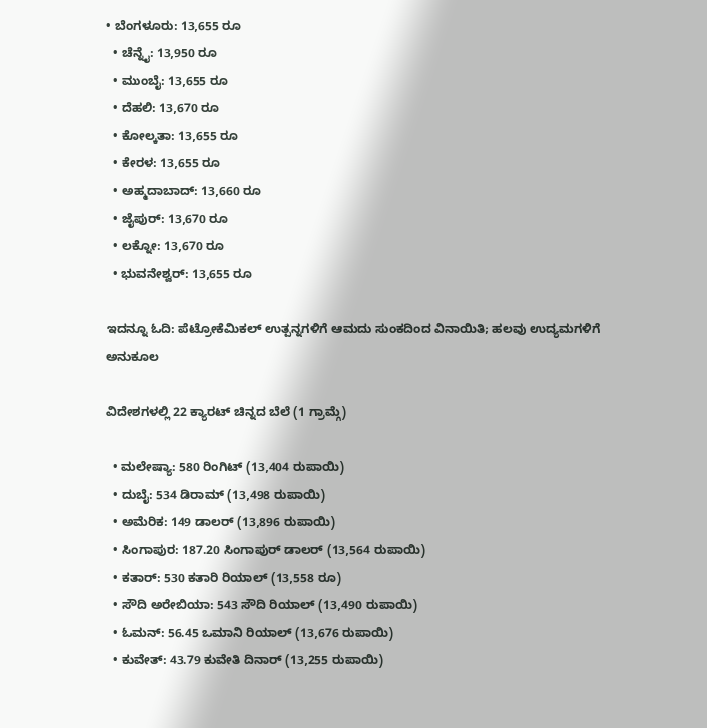• ಬೆಂಗಳೂರು: 13,655 ರೂ
  • ಚೆನ್ನೈ: 13,950 ರೂ
  • ಮುಂಬೈ: 13,655 ರೂ
  • ದೆಹಲಿ: 13,670 ರೂ
  • ಕೋಲ್ಕತಾ: 13,655 ರೂ
  • ಕೇರಳ: 13,655 ರೂ
  • ಅಹ್ಮದಾಬಾದ್: 13,660 ರೂ
  • ಜೈಪುರ್: 13,670 ರೂ
  • ಲಕ್ನೋ: 13,670 ರೂ
  • ಭುವನೇಶ್ವರ್: 13,655 ರೂ

ಇದನ್ನೂ ಓದಿ: ಪೆಟ್ರೋಕೆಮಿಕಲ್ ಉತ್ಪನ್ನಗಳಿಗೆ ಆಮದು ಸುಂಕದಿಂದ ವಿನಾಯಿತಿ; ಹಲವು ಉದ್ಯಮಗಳಿಗೆ ಅನುಕೂಲ

ವಿದೇಶಗಳಲ್ಲಿ 22 ಕ್ಯಾರಟ್ ಚಿನ್ನದ ಬೆಲೆ (1 ಗ್ರಾಮ್ಗೆ)

  • ಮಲೇಷ್ಯಾ: 580 ರಿಂಗಿಟ್ (13,404 ರುಪಾಯಿ)
  • ದುಬೈ: 534 ಡಿರಾಮ್ (13,498 ರುಪಾಯಿ)
  • ಅಮೆರಿಕ: 149 ಡಾಲರ್ (13,896 ರುಪಾಯಿ)
  • ಸಿಂಗಾಪುರ: 187.20 ಸಿಂಗಾಪುರ್ ಡಾಲರ್ (13,564 ರುಪಾಯಿ)
  • ಕತಾರ್: 530 ಕತಾರಿ ರಿಯಾಲ್ (13,558 ರೂ)
  • ಸೌದಿ ಅರೇಬಿಯಾ: 543 ಸೌದಿ ರಿಯಾಲ್ (13,490 ರುಪಾಯಿ)
  • ಓಮನ್: 56.45 ಒಮಾನಿ ರಿಯಾಲ್ (13,676 ರುಪಾಯಿ)
  • ಕುವೇತ್: 43.79 ಕುವೇತಿ ದಿನಾರ್ (13,255 ರುಪಾಯಿ)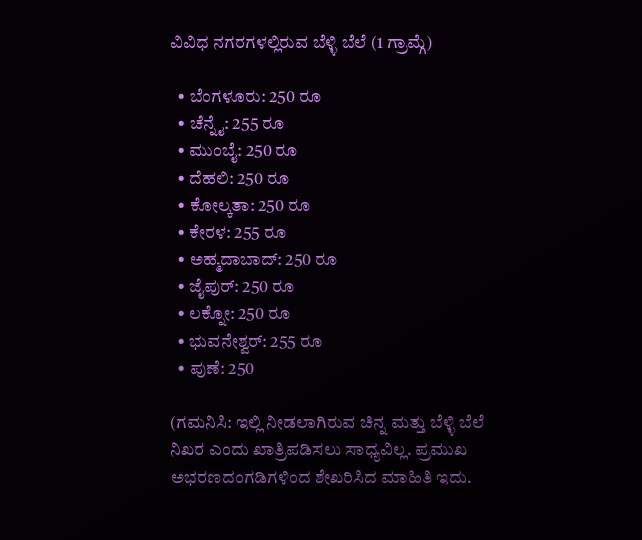ವಿವಿಧ ನಗರಗಳಲ್ಲಿರುವ ಬೆಳ್ಳಿ ಬೆಲೆ (1 ಗ್ರಾಮ್ಗೆ)

  • ಬೆಂಗಳೂರು: 250 ರೂ
  • ಚೆನ್ನೈ: 255 ರೂ
  • ಮುಂಬೈ: 250 ರೂ
  • ದೆಹಲಿ: 250 ರೂ
  • ಕೋಲ್ಕತಾ: 250 ರೂ
  • ಕೇರಳ: 255 ರೂ
  • ಅಹ್ಮದಾಬಾದ್: 250 ರೂ
  • ಜೈಪುರ್: 250 ರೂ
  • ಲಕ್ನೋ: 250 ರೂ
  • ಭುವನೇಶ್ವರ್: 255 ರೂ
  • ಪುಣೆ: 250

(ಗಮನಿಸಿ: ಇಲ್ಲಿ ನೀಡಲಾಗಿರುವ ಚಿನ್ನ ಮತ್ತು ಬೆಳ್ಳಿ ಬೆಲೆ ನಿಖರ ಎಂದು ಖಾತ್ರಿಪಡಿಸಲು ಸಾಧ್ಯವಿಲ್ಲ. ಪ್ರಮುಖ ಅಭರಣದಂಗಡಿಗಳಿಂದ ಶೇಖರಿಸಿದ ಮಾಹಿತಿ ಇದು.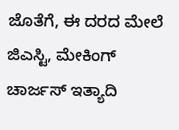ಜೊತೆಗೆ, ಈ ದರದ ಮೇಲೆ ಜಿಎಸ್ಟಿ, ಮೇಕಿಂಗ್ ಚಾರ್ಜಸ್ ಇತ್ಯಾದಿ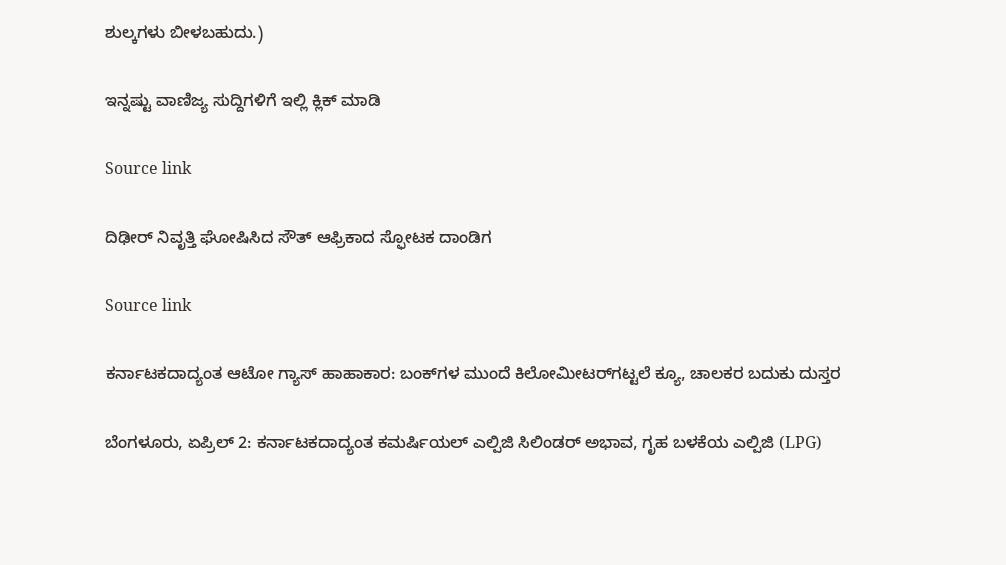ಶುಲ್ಕಗಳು ಬೀಳಬಹುದು.)

ಇನ್ನಷ್ಟು ವಾಣಿಜ್ಯ ಸುದ್ದಿಗಳಿಗೆ ಇಲ್ಲಿ ಕ್ಲಿಕ್ ಮಾಡಿ

Source link

ದಿಢೀರ್ ನಿವೃತ್ತಿ ಘೋಷಿಸಿದ ಸೌತ್ ಆಫ್ರಿಕಾದ ಸ್ಫೋಟಕ ದಾಂಡಿಗ

Source link

ಕರ್ನಾಟಕದಾದ್ಯಂತ ಆಟೋ ಗ್ಯಾಸ್ ಹಾಹಾಕಾರ: ಬಂಕ್‌ಗಳ ಮುಂದೆ ಕಿಲೋಮೀಟರ್‌ಗಟ್ಟಲೆ ಕ್ಯೂ, ಚಾಲಕರ ಬದುಕು ದುಸ್ತರ

ಬೆಂಗಳೂರು, ಏಪ್ರಿಲ್ 2: ಕರ್ನಾಟಕದಾದ್ಯಂತ ಕಮರ್ಷಿಯಲ್ ಎಲ್ಪಿಜಿ ಸಿಲಿಂಡರ್ ಅಭಾವ, ಗೃಹ ಬಳಕೆಯ ಎಲ್ಪಿಜಿ (LPG)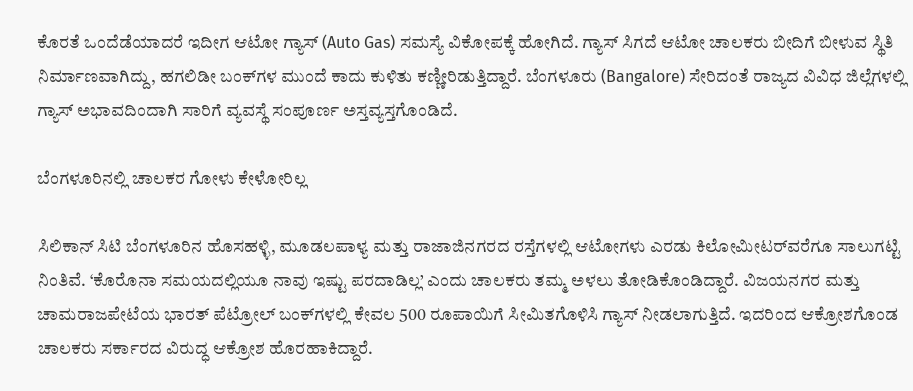ಕೊರತೆ ಒಂದೆಡೆಯಾದರೆ ಇದೀಗ ಆಟೋ ಗ್ಯಾಸ್ (Auto Gas) ಸಮಸ್ಯೆ ವಿಕೋಪಕ್ಕೆ ಹೋಗಿದೆ. ಗ್ಯಾಸ್ ಸಿಗದೆ ಆಟೋ ಚಾಲಕರು ಬೀದಿಗೆ ಬೀಳುವ ಸ್ಥಿತಿ ನಿರ್ಮಾಣವಾಗಿದ್ದು, ಹಗಲಿಡೀ ಬಂಕ್‌ಗಳ ಮುಂದೆ ಕಾದು ಕುಳಿತು ಕಣ್ಣೀರಿಡುತ್ತಿದ್ದಾರೆ. ಬೆಂಗಳೂರು (Bangalore) ಸೇರಿದಂತೆ ರಾಜ್ಯದ ವಿವಿಧ ಜಿಲ್ಲೆಗಳಲ್ಲಿ ಗ್ಯಾಸ್ ಅಭಾವದಿಂದಾಗಿ ಸಾರಿಗೆ ವ್ಯವಸ್ಥೆ ಸಂಪೂರ್ಣ ಅಸ್ತವ್ಯಸ್ತಗೊಂಡಿದೆ.

ಬೆಂಗಳೂರಿನಲ್ಲಿ ಚಾಲಕರ ಗೋಳು ಕೇಳೋರಿಲ್ಲ

ಸಿಲಿಕಾನ್ ಸಿಟಿ ಬೆಂಗಳೂರಿನ ಹೊಸಹಳ್ಳಿ, ಮೂಡಲಪಾಳ್ಯ ಮತ್ತು ರಾಜಾಜಿನಗರದ ರಸ್ತೆಗಳಲ್ಲಿ ಆಟೋಗಳು ಎರಡು ಕಿಲೋಮೀಟರ್‌ವರೆಗೂ ಸಾಲುಗಟ್ಟಿ ನಿಂತಿವೆ. ‘ಕೊರೊನಾ ಸಮಯದಲ್ಲಿಯೂ ನಾವು ಇಷ್ಟು ಪರದಾಡಿಲ್ಲ’ ಎಂದು ಚಾಲಕರು ತಮ್ಮ ಅಳಲು ತೋಡಿಕೊಂಡಿದ್ದಾರೆ. ವಿಜಯನಗರ ಮತ್ತು ಚಾಮರಾಜಪೇಟೆಯ ಭಾರತ್ ಪೆಟ್ರೋಲ್ ಬಂಕ್‌ಗಳಲ್ಲಿ ಕೇವಲ 500 ರೂಪಾಯಿಗೆ ಸೀಮಿತಗೊಳಿಸಿ ಗ್ಯಾಸ್ ನೀಡಲಾಗುತ್ತಿದೆ. ಇದರಿಂದ ಆಕ್ರೋಶಗೊಂಡ ಚಾಲಕರು ಸರ್ಕಾರದ ವಿರುದ್ಧ ಆಕ್ರೋಶ ಹೊರಹಾಕಿದ್ದಾರೆ.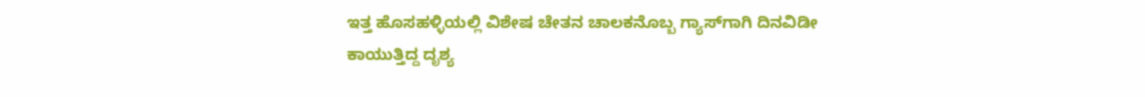ಇತ್ತ ಹೊಸಹಳ್ಳಿಯಲ್ಲಿ ವಿಶೇಷ ಚೇತನ ಚಾಲಕನೊಬ್ಬ ಗ್ಯಾಸ್‌ಗಾಗಿ ದಿನವಿಡೀ ಕಾಯುತ್ತಿದ್ದ ದೃಶ್ಯ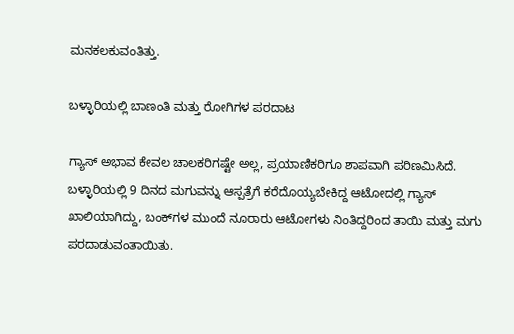ಮನಕಲಕುವಂತಿತ್ತು.

ಬಳ್ಳಾರಿಯಲ್ಲಿ ಬಾಣಂತಿ ಮತ್ತು ರೋಗಿಗಳ ಪರದಾಟ

ಗ್ಯಾಸ್ ಅಭಾವ ಕೇವಲ ಚಾಲಕರಿಗಷ್ಟೇ ಅಲ್ಲ, ಪ್ರಯಾಣಿಕರಿಗೂ ಶಾಪವಾಗಿ ಪರಿಣಮಿಸಿದೆ. ಬಳ್ಳಾರಿಯಲ್ಲಿ 9 ದಿನದ ಮಗುವನ್ನು ಆಸ್ಪತ್ರೆಗೆ ಕರೆದೊಯ್ಯಬೇಕಿದ್ದ ಆಟೋದಲ್ಲಿ ಗ್ಯಾಸ್ ಖಾಲಿಯಾಗಿದ್ದು, ಬಂಕ್‌ಗಳ ಮುಂದೆ ನೂರಾರು ಆಟೋಗಳು ನಿಂತಿದ್ದರಿಂದ ತಾಯಿ ಮತ್ತು ಮಗು ಪರದಾಡುವಂತಾಯಿತು.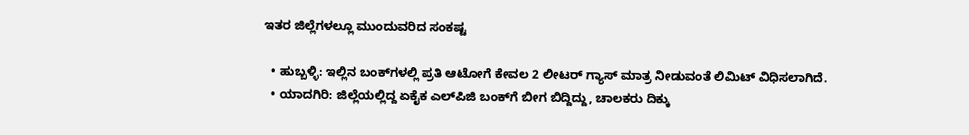ಇತರ ಜಿಲ್ಲೆಗಳಲ್ಲೂ ಮುಂದುವರಿದ ಸಂಕಷ್ಟ

  • ಹುಬ್ಬಳ್ಳಿ: ಇಲ್ಲಿನ ಬಂಕ್‌ಗಳಲ್ಲಿ ಪ್ರತಿ ಆಟೋಗೆ ಕೇವಲ 2 ಲೀಟರ್ ಗ್ಯಾಸ್ ಮಾತ್ರ ನೀಡುವಂತೆ ಲಿಮಿಟ್ ವಿಧಿಸಲಾಗಿದೆ.
  • ಯಾದಗಿರಿ: ಜಿಲ್ಲೆಯಲ್ಲಿದ್ದ ಏಕೈಕ ಎಲ್‌ಪಿಜಿ ಬಂಕ್‌ಗೆ ಬೀಗ ಬಿದ್ದಿದ್ದು, ಚಾಲಕರು ದಿಕ್ಕು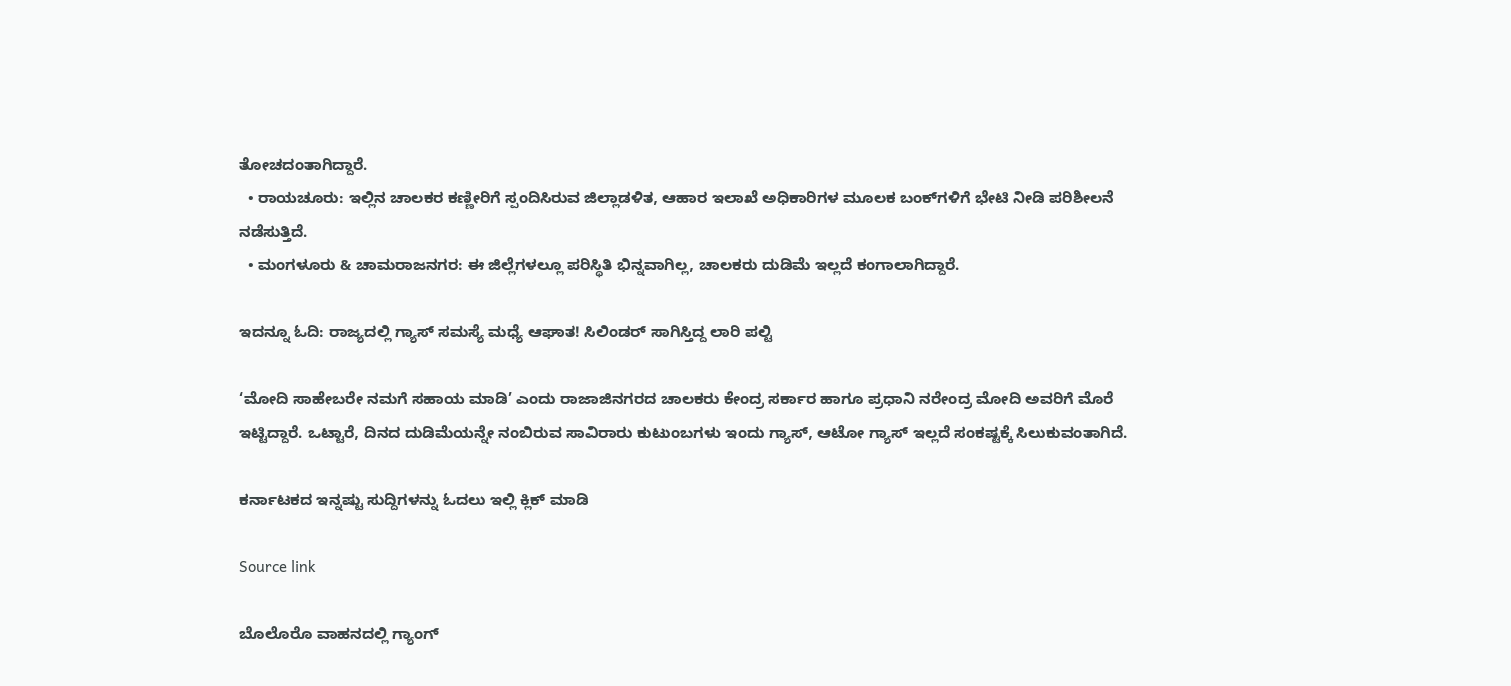ತೋಚದಂತಾಗಿದ್ದಾರೆ.
  • ರಾಯಚೂರು: ಇಲ್ಲಿನ ಚಾಲಕರ ಕಣ್ಣೀರಿಗೆ ಸ್ಪಂದಿಸಿರುವ ಜಿಲ್ಲಾಡಳಿತ, ಆಹಾರ ಇಲಾಖೆ ಅಧಿಕಾರಿಗಳ ಮೂಲಕ ಬಂಕ್‌ಗಳಿಗೆ ಭೇಟಿ ನೀಡಿ ಪರಿಶೀಲನೆ ನಡೆಸುತ್ತಿದೆ.
  • ಮಂಗಳೂರು & ಚಾಮರಾಜನಗರ: ಈ ಜಿಲ್ಲೆಗಳಲ್ಲೂ ಪರಿಸ್ಥಿತಿ ಭಿನ್ನವಾಗಿಲ್ಲ, ಚಾಲಕರು ದುಡಿಮೆ ಇಲ್ಲದೆ ಕಂಗಾಲಾಗಿದ್ದಾರೆ.

ಇದನ್ನೂ ಓದಿ: ರಾಜ್ಯದಲ್ಲಿ ಗ್ಯಾಸ್ ಸಮಸ್ಯೆ ಮಧ್ಯೆ ಆಘಾತ! ಸಿಲಿಂಡರ್ ಸಾಗಿಸ್ತಿದ್ದ ಲಾರಿ ಪಲ್ಟಿ

‘ಮೋದಿ ಸಾಹೇಬರೇ ನಮಗೆ ಸಹಾಯ ಮಾಡಿ’ ಎಂದು ರಾಜಾಜಿನಗರದ ಚಾಲಕರು ಕೇಂದ್ರ ಸರ್ಕಾರ ಹಾಗೂ ಪ್ರಧಾನಿ ನರೇಂದ್ರ ಮೋದಿ ಅವರಿಗೆ ಮೊರೆ ಇಟ್ಟಿದ್ದಾರೆ. ಒಟ್ಟಾರೆ, ದಿನದ ದುಡಿಮೆಯನ್ನೇ ನಂಬಿರುವ ಸಾವಿರಾರು ಕುಟುಂಬಗಳು ಇಂದು ಗ್ಯಾಸ್, ಆಟೋ ಗ್ಯಾಸ್ ಇಲ್ಲದೆ ಸಂಕಷ್ಟಕ್ಕೆ ಸಿಲುಕುವಂತಾಗಿದೆ.

ಕರ್ನಾಟಕದ ಇನ್ನಷ್ಟು ಸುದ್ದಿಗಳನ್ನು ಓದಲು ಇಲ್ಲಿ ಕ್ಲಿಕ್ ಮಾಡಿ

Source link

ಬೊಲೊರೊ ವಾಹನದಲ್ಲಿ ಗ್ಯಾಂಗ್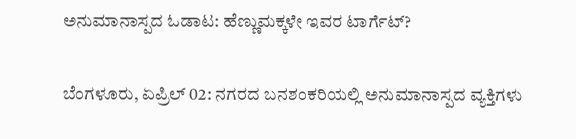ಅನುಮಾನಾಸ್ಪದ ಓಡಾಟ: ಹೆಣ್ಣುಮಕ್ಕಳೇ ಇವರ ಟಾರ್ಗೆಟ್?

ಬೆಂಗಳೂರು, ಏಪ್ರಿಲ್ 02: ನಗರದ ಬನಶಂಕರಿಯಲ್ಲಿ ಅನುಮಾನಾಸ್ಪದ ವ್ಯಕ್ತಿಗಳು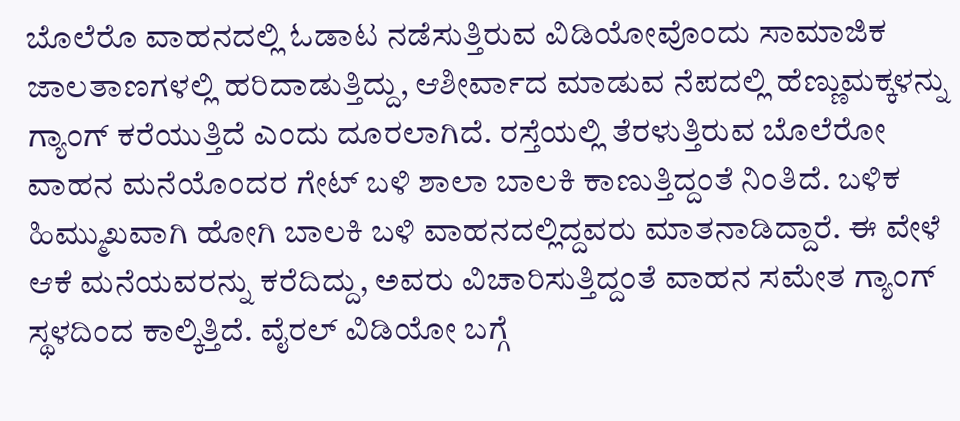ಬೊಲೆರೊ ವಾಹನದಲ್ಲಿ ಓಡಾಟ ನಡೆಸುತ್ತಿರುವ ವಿಡಿಯೋವೊಂದು ಸಾಮಾಜಿಕ ಜಾಲತಾಣಗಳಲ್ಲಿ ಹರಿದಾಡುತ್ತಿದ್ದು, ಆಶೀರ್ವಾದ ಮಾಡುವ ನೆಪದಲ್ಲಿ ಹೆಣ್ಣುಮಕ್ಕಳನ್ನು ಗ್ಯಾಂಗ್ ಕರೆಯುತ್ತಿದೆ ಎಂದು ದೂರಲಾಗಿದೆ. ರಸ್ತೆಯಲ್ಲಿ ತೆರಳುತ್ತಿರುವ ಬೊಲೆರೋ ವಾಹನ ಮನೆಯೊಂದರ ಗೇಟ್ ಬಳಿ ಶಾಲಾ ಬಾಲಕಿ ಕಾಣುತ್ತಿದ್ದಂತೆ ನಿಂತಿದೆ. ಬಳಿಕ ಹಿಮ್ಮುಖವಾಗಿ ಹೋಗಿ ಬಾಲಕಿ ಬಳಿ ವಾಹನದಲ್ಲಿದ್ದವರು ಮಾತನಾಡಿದ್ದಾರೆ. ಈ ವೇಳೆ ಆಕೆ ಮನೆಯವರನ್ನು ಕರೆದಿದ್ದು, ಅವರು ವಿಚಾರಿಸುತ್ತಿದ್ದಂತೆ ವಾಹನ ಸಮೇತ ಗ್ಯಾಂಗ್ ಸ್ಥಳದಿಂದ ಕಾಲ್ಕಿತ್ತಿದೆ. ವೈರಲ್ ವಿಡಿಯೋ ಬಗ್ಗೆ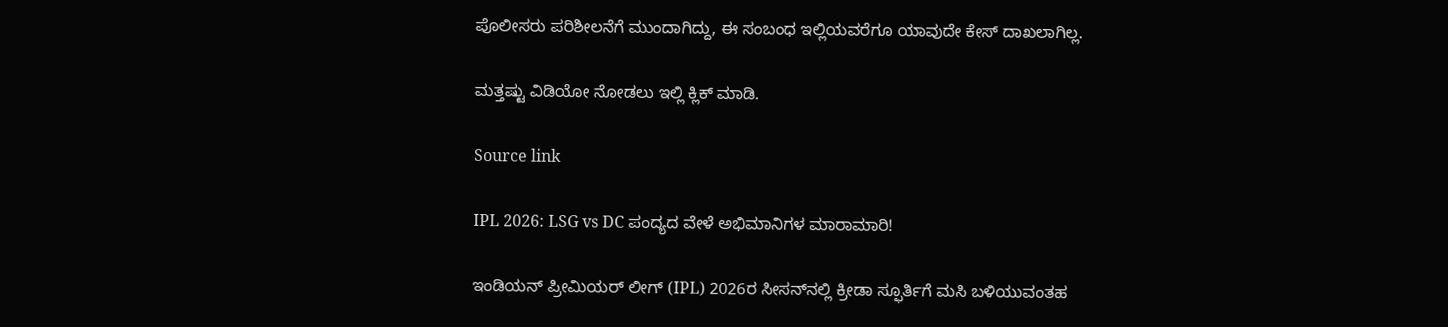ಪೊಲೀಸರು ಪರಿಶೀಲನೆಗೆ ಮುಂದಾಗಿದ್ದು, ಈ ಸಂಬಂಧ ಇಲ್ಲಿಯವರೆಗೂ ಯಾವುದೇ ಕೇಸ್ ದಾಖಲಾಗಿಲ್ಲ.

ಮತ್ತಷ್ಟು ವಿಡಿಯೋ ನೋಡಲು ಇಲ್ಲಿ ಕ್ಲಿಕ್ ಮಾಡಿ.

Source link

IPL 2026: LSG vs DC ಪಂದ್ಯದ ವೇಳೆ ಅಭಿಮಾನಿಗಳ ಮಾರಾಮಾರಿ!

ಇಂಡಿಯನ್ ಪ್ರೀಮಿಯರ್ ಲೀಗ್ (IPL) 2026ರ ಸೀಸನ್‌ನಲ್ಲಿ ಕ್ರೀಡಾ ಸ್ಫೂರ್ತಿಗೆ ಮಸಿ ಬಳಿಯುವಂತಹ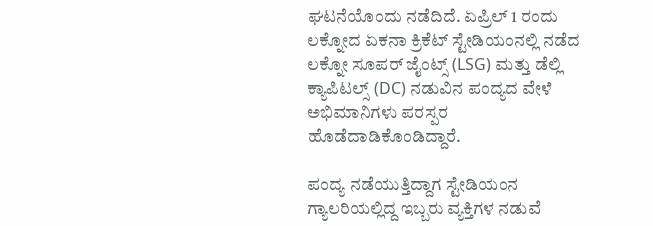ಘಟನೆಯೊಂದು ನಡೆದಿದೆ. ಏಪ್ರಿಲ್ 1 ರಂದು ಲಕ್ನೋದ ಏಕನಾ ಕ್ರಿಕೆಟ್ ಸ್ಟೇಡಿಯಂನಲ್ಲಿ ನಡೆದ ಲಕ್ನೋ ಸೂಪರ್ ಜೈಂಟ್ಸ್ (LSG) ಮತ್ತು ಡೆಲ್ಲಿ ಕ್ಯಾಪಿಟಲ್ಸ್ (DC) ನಡುವಿನ ಪಂದ್ಯದ ವೇಳೆ ಅಭಿಮಾನಿಗಳು ಪರಸ್ಪರ ಹೊಡೆದಾಡಿಕೊಂಡಿದ್ದಾರೆ.

ಪಂದ್ಯ ನಡೆಯುತ್ತಿದ್ದಾಗ ಸ್ಟೇಡಿಯಂನ ಗ್ಯಾಲರಿಯಲ್ಲಿದ್ದ ಇಬ್ಬರು ವ್ಯಕ್ತಿಗಳ ನಡುವೆ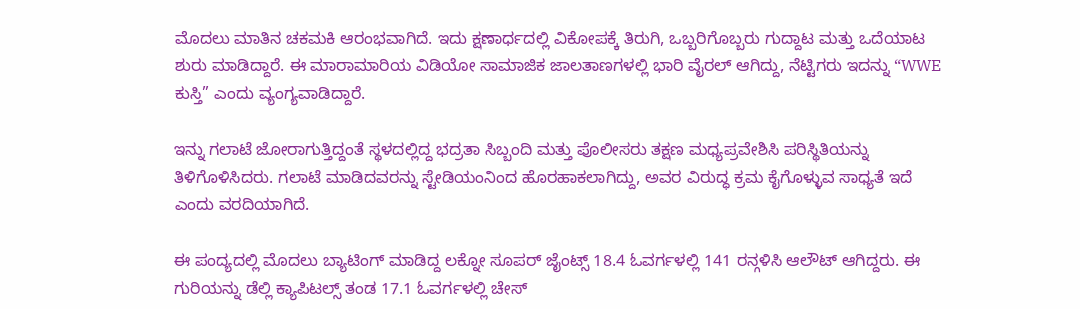ಮೊದಲು ಮಾತಿನ ಚಕಮಕಿ ಆರಂಭವಾಗಿದೆ. ಇದು ಕ್ಷಣಾರ್ಧದಲ್ಲಿ ವಿಕೋಪಕ್ಕೆ ತಿರುಗಿ, ಒಬ್ಬರಿಗೊಬ್ಬರು ಗುದ್ದಾಟ ಮತ್ತು ಒದೆಯಾಟ ಶುರು ಮಾಡಿದ್ದಾರೆ. ಈ ಮಾರಾಮಾರಿಯ ವಿಡಿಯೋ ಸಾಮಾಜಿಕ ಜಾಲತಾಣಗಳಲ್ಲಿ ಭಾರಿ ವೈರಲ್ ಆಗಿದ್ದು, ನೆಟ್ಟಿಗರು ಇದನ್ನು “WWE ಕುಸ್ತಿ” ಎಂದು ವ್ಯಂಗ್ಯವಾಡಿದ್ದಾರೆ.

ಇನ್ನು ಗಲಾಟೆ ಜೋರಾಗುತ್ತಿದ್ದಂತೆ ಸ್ಥಳದಲ್ಲಿದ್ದ ಭದ್ರತಾ ಸಿಬ್ಬಂದಿ ಮತ್ತು ಪೊಲೀಸರು ತಕ್ಷಣ ಮಧ್ಯಪ್ರವೇಶಿಸಿ ಪರಿಸ್ಥಿತಿಯನ್ನು ತಿಳಿಗೊಳಿಸಿದರು. ಗಲಾಟೆ ಮಾಡಿದವರನ್ನು ಸ್ಟೇಡಿಯಂನಿಂದ ಹೊರಹಾಕಲಾಗಿದ್ದು, ಅವರ ವಿರುದ್ಧ ಕ್ರಮ ಕೈಗೊಳ್ಳುವ ಸಾಧ್ಯತೆ ಇದೆ ಎಂದು ವರದಿಯಾಗಿದೆ.

ಈ ಪಂದ್ಯದಲ್ಲಿ ಮೊದಲು ಬ್ಯಾಟಿಂಗ್ ಮಾಡಿದ್ದ ಲಕ್ನೋ ಸೂಪರ್ ಜೈಂಟ್ಸ್ 18.4 ಓವರ್ಗಳಲ್ಲಿ 141 ರನ್ಗಳಿಸಿ ಆಲೌಟ್ ಆಗಿದ್ದರು. ಈ ಗುರಿಯನ್ನು ಡೆಲ್ಲಿ ಕ್ಯಾಪಿಟಲ್ಸ್ ತಂಡ 17.1 ಓವರ್ಗಳಲ್ಲಿ ಚೇಸ್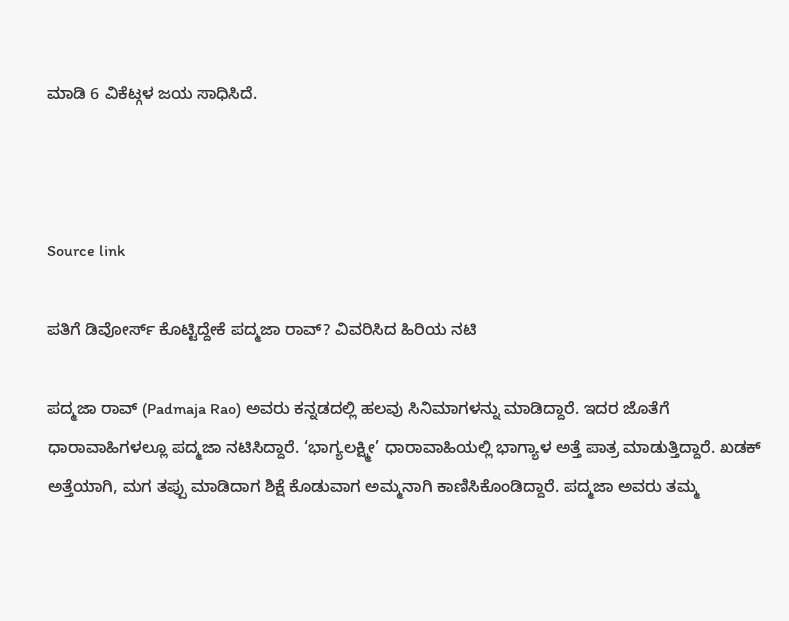ಮಾಡಿ 6 ವಿಕೆಟ್ಗಳ ಜಯ ಸಾಧಿಸಿದೆ.



Source link

ಪತಿಗೆ ಡಿವೋರ್ಸ್ ಕೊಟ್ಟಿದ್ದೇಕೆ ಪದ್ಮಜಾ ರಾವ್? ವಿವರಿಸಿದ ಹಿರಿಯ ನಟಿ

ಪದ್ಮಜಾ ರಾವ್ (Padmaja Rao) ಅವರು ಕನ್ನಡದಲ್ಲಿ ಹಲವು ಸಿನಿಮಾಗಳನ್ನು ಮಾಡಿದ್ದಾರೆ. ಇದರ ಜೊತೆಗೆ ಧಾರಾವಾಹಿಗಳಲ್ಲೂ ಪದ್ಮಜಾ ನಟಿಸಿದ್ದಾರೆ. ‘ಭಾಗ್ಯಲಕ್ಷ್ಮೀ’ ಧಾರಾವಾಹಿಯಲ್ಲಿ ಭಾಗ್ಯಾಳ ಅತ್ತೆ ಪಾತ್ರ ಮಾಡುತ್ತಿದ್ದಾರೆ. ಖಡಕ್ ಅತ್ತೆಯಾಗಿ, ಮಗ ತಪ್ಪು ಮಾಡಿದಾಗ ಶಿಕ್ಷೆ ಕೊಡುವಾಗ ಅಮ್ಮನಾಗಿ ಕಾಣಿಸಿಕೊಂಡಿದ್ದಾರೆ. ಪದ್ಮಜಾ ಅವರು ತಮ್ಮ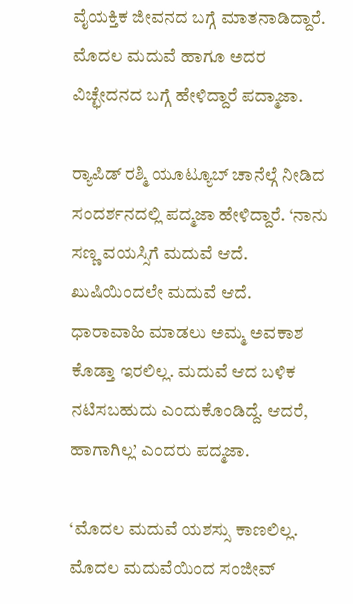ವೈಯಕ್ತಿಕ ಜೀವನದ ಬಗ್ಗೆ ಮಾತನಾಡಿದ್ದಾರೆ. ಮೊದಲ ಮದುವೆ ಹಾಗೂ ಅದರ ವಿಚ್ಛೇದನದ ಬಗ್ಗೆ ಹೇಳಿದ್ದಾರೆ ಪದ್ಮಾಜಾ.

ರ‍್ಯಾಪಿಡ್ ರಶ್ಮಿ ಯೂಟ್ಯೂಬ್ ಚಾನೆಲ್ಗೆ ನೀಡಿದ ಸಂದರ್ಶನದಲ್ಲಿ ಪದ್ಮಜಾ ಹೇಳಿದ್ದಾರೆ. ‘ನಾನು ಸಣ್ಣ ವಯಸ್ಸಿಗೆ ಮದುವೆ ಆದೆ. ಖುಷಿಯಿಂದಲೇ ಮದುವೆ ಆದೆ. ಧಾರಾವಾಹಿ ಮಾಡಲು ಅಮ್ಮ ಅವಕಾಶ ಕೊಡ್ತಾ ಇರಲಿಲ್ಲ. ಮದುವೆ ಆದ ಬಳಿಕ ನಟಿಸಬಹುದು ಎಂದುಕೊಂಡಿದ್ದೆ. ಆದರೆ, ಹಾಗಾಗಿಲ್ಲ’ ಎಂದರು ಪದ್ಮಜಾ.

‘ಮೊದಲ ಮದುವೆ ಯಶಸ್ಸು ಕಾಣಲಿಲ್ಲ. ಮೊದಲ ಮದುವೆಯಿಂದ ಸಂಜೀವ್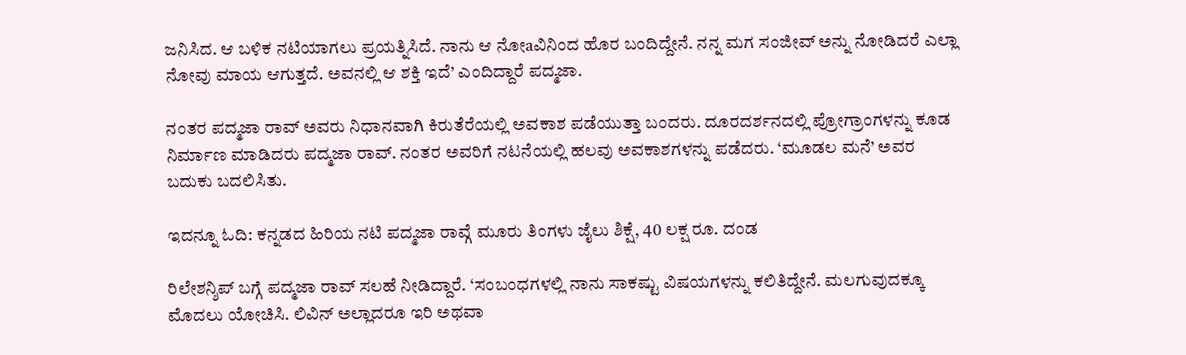ಜನಿಸಿದ. ಆ ಬಳಿಕ ನಟಿಯಾಗಲು ಪ್ರಯತ್ನಿಸಿದೆ. ನಾನು ಆ ನೋaವಿನಿಂದ ಹೊರ ಬಂದಿದ್ದೇನೆ. ನನ್ನ ಮಗ ಸಂಜೀವ್ ಅನ್ನು ನೋಡಿದರೆ ಎಲ್ಲಾ ನೋವು ಮಾಯ ಆಗುತ್ತದೆ. ಅವನಲ್ಲಿ ಆ ಶಕ್ತಿ ಇದೆ’ ಎಂದಿದ್ದಾರೆ ಪದ್ಮಜಾ.

ನಂತರ ಪದ್ಮಜಾ ರಾವ್ ಅವರು ನಿಧಾನವಾಗಿ ಕಿರುತೆರೆಯಲ್ಲಿ ಅವಕಾಶ ಪಡೆಯುತ್ತಾ ಬಂದರು. ದೂರದರ್ಶನದಲ್ಲಿ ಪ್ರೋಗ್ರಾಂಗಳನ್ನು ಕೂಡ ನಿರ್ಮಾಣ ಮಾಡಿದರು ಪದ್ಮಜಾ ರಾವ್. ನಂತರ ಅವರಿಗೆ ನಟನೆಯಲ್ಲಿ ಹಲವು ಅವಕಾಶಗಳನ್ನು ಪಡೆದರು. ‘ಮೂಡಲ ಮನೆ’ ಅವರ ಬದುಕು ಬದಲಿಸಿತು.

ಇದನ್ನೂ ಓದಿ: ಕನ್ನಡದ ಹಿರಿಯ ನಟಿ ಪದ್ಮಜಾ ರಾವ್ಗೆ ಮೂರು ತಿಂಗಳು ಜೈಲು ಶಿಕ್ಷೆ, 40 ಲಕ್ಷ ರೂ. ದಂಡ

ರಿಲೇಶನ್ಶಿಪ್ ಬಗ್ಗೆ ಪದ್ಮಜಾ ರಾವ್ ಸಲಹೆ ನೀಡಿದ್ದಾರೆ. ‘ಸಂಬಂಧಗಳಲ್ಲಿ ನಾನು ಸಾಕಷ್ಟು ವಿಷಯಗಳನ್ನು ಕಲಿತಿದ್ದೇನೆ. ಮಲಗುವುದಕ್ಕೂ ಮೊದಲು ಯೋಚಿಸಿ. ಲಿವಿನ್ ಅಲ್ಲಾದರೂ ಇರಿ ಅಥವಾ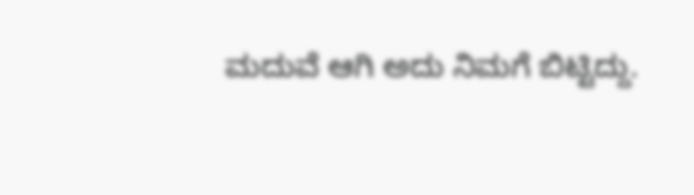ಮದುವೆ ಆಗಿ ಅದು ನಿಮಗೆ ಬಿಟ್ಟಿದ್ದು.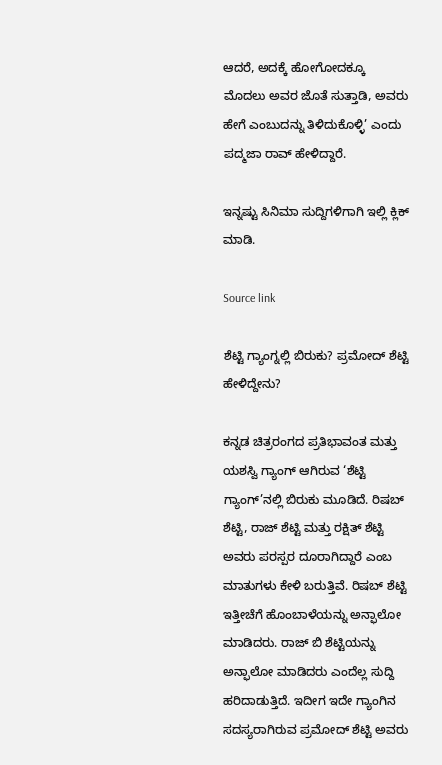ಆದರೆ, ಅದಕ್ಕೆ ಹೋಗೋದಕ್ಕೂ ಮೊದಲು ಅವರ ಜೊತೆ ಸುತ್ತಾಡಿ, ಅವರು ಹೇಗೆ ಎಂಬುದನ್ನು ತಿಳಿದುಕೊಳ್ಳಿ’ ಎಂದು ಪದ್ಮಜಾ ರಾವ್ ಹೇಳಿದ್ದಾರೆ.

ಇನ್ನಷ್ಟು ಸಿನಿಮಾ ಸುದ್ದಿಗಳಿಗಾಗಿ ಇಲ್ಲಿ ಕ್ಲಿಕ್ ಮಾಡಿ.

Source link

ಶೆಟ್ಟಿ ಗ್ಯಾಂಗ್ನಲ್ಲಿ ಬಿರುಕು? ಪ್ರಮೋದ್ ಶೆಟ್ಟಿ ಹೇಳಿದ್ದೇನು?

ಕನ್ನಡ ಚಿತ್ರರಂಗದ ಪ್ರತಿಭಾವಂತ ಮತ್ತು ಯಶಸ್ವಿ ಗ್ಯಾಂಗ್ ಆಗಿರುವ ‘ಶೆಟ್ಟಿ ಗ್ಯಾಂಗ್’ನಲ್ಲಿ ಬಿರುಕು ಮೂಡಿದೆ. ರಿಷಬ್ ಶೆಟ್ಟಿ, ರಾಜ್ ಶೆಟ್ಟಿ ಮತ್ತು ರಕ್ಷಿತ್ ಶೆಟ್ಟಿ ಅವರು ಪರಸ್ಪರ ದೂರಾಗಿದ್ದಾರೆ ಎಂಬ ಮಾತುಗಳು ಕೇಳಿ ಬರುತ್ತಿವೆ. ರಿಷಬ್ ಶೆಟ್ಟಿ ಇತ್ತೀಚೆಗೆ ಹೊಂಬಾಳೆಯನ್ನು ಅನ್ಫಾಲೋ ಮಾಡಿದರು. ರಾಜ್ ಬಿ ಶೆಟ್ಟಿಯನ್ನು ಅನ್ಫಾಲೋ ಮಾಡಿದರು ಎಂದೆಲ್ಲ ಸುದ್ದಿ ಹರಿದಾಡುತ್ತಿದೆ. ಇದೀಗ ಇದೇ ಗ್ಯಾಂಗಿನ ಸದಸ್ಯರಾಗಿರುವ ಪ್ರಮೋದ್ ಶೆಟ್ಟಿ ಅವರು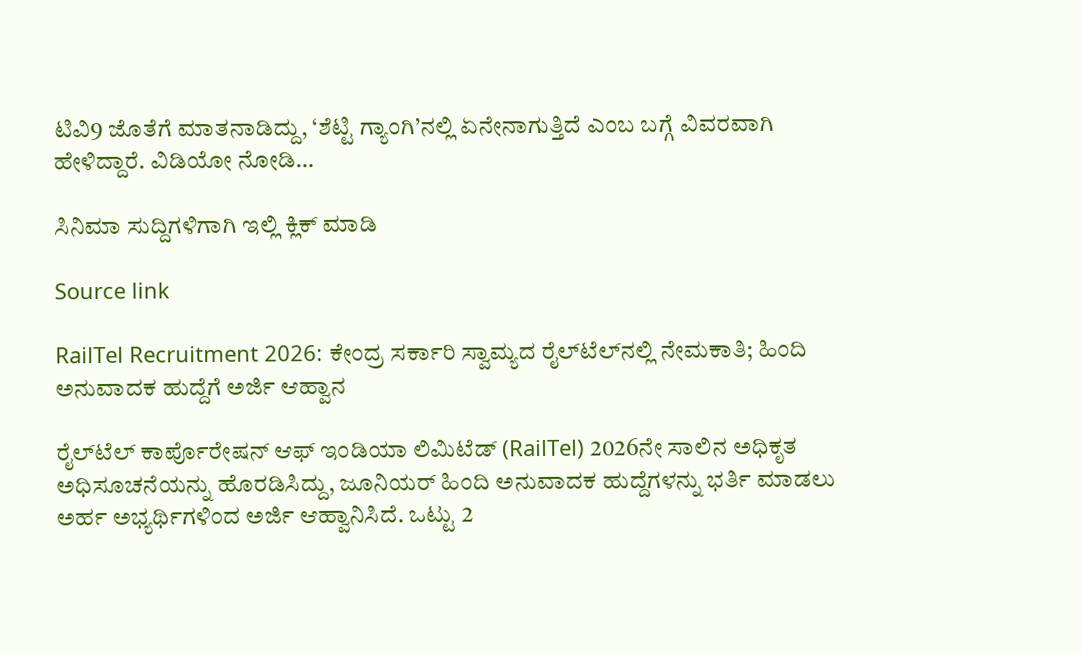ಟಿವಿ9 ಜೊತೆಗೆ ಮಾತನಾಡಿದ್ದು, ‘ಶೆಟ್ಟಿ ಗ್ಯಾಂಗಿ’ನಲ್ಲಿ ಏನೇನಾಗುತ್ತಿದೆ ಎಂಬ ಬಗ್ಗೆ ವಿವರವಾಗಿ ಹೇಳಿದ್ದಾರೆ. ವಿಡಿಯೋ ನೋಡಿ…

ಸಿನಿಮಾ ಸುದ್ದಿಗಳಿಗಾಗಿ ಇಲ್ಲಿ ಕ್ಲಿಕ್ ಮಾಡಿ

Source link

RailTel Recruitment 2026: ಕೇಂದ್ರ ಸರ್ಕಾರಿ ಸ್ವಾಮ್ಯದ ರೈಲ್‌ಟೆಲ್‌ನಲ್ಲಿ ನೇಮಕಾತಿ; ಹಿಂದಿ ಅನುವಾದಕ ಹುದ್ದೆಗೆ ಅರ್ಜಿ ಆಹ್ವಾನ

ರೈಲ್‌ಟೆಲ್ ಕಾರ್ಪೊರೇಷನ್ ಆಫ್ ಇಂಡಿಯಾ ಲಿಮಿಟೆಡ್ (RailTel) 2026ನೇ ಸಾಲಿನ ಅಧಿಕೃತ ಅಧಿಸೂಚನೆಯನ್ನು ಹೊರಡಿಸಿದ್ದು, ಜೂನಿಯರ್ ಹಿಂದಿ ಅನುವಾದಕ ಹುದ್ದೆಗಳನ್ನು ಭರ್ತಿ ಮಾಡಲು ಅರ್ಹ ಅಭ್ಯರ್ಥಿಗಳಿಂದ ಅರ್ಜಿ ಆಹ್ವಾನಿಸಿದೆ. ಒಟ್ಟು 2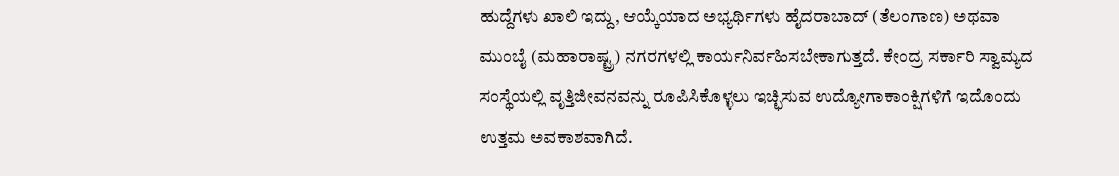ಹುದ್ದೆಗಳು ಖಾಲಿ ಇದ್ದು, ಆಯ್ಕೆಯಾದ ಅಭ್ಯರ್ಥಿಗಳು ಹೈದರಾಬಾದ್ (ತೆಲಂಗಾಣ) ಅಥವಾ ಮುಂಬೈ (ಮಹಾರಾಷ್ಟ್ರ) ನಗರಗಳಲ್ಲಿ ಕಾರ್ಯನಿರ್ವಹಿಸಬೇಕಾಗುತ್ತದೆ. ಕೇಂದ್ರ ಸರ್ಕಾರಿ ಸ್ವಾಮ್ಯದ ಸಂಸ್ಥೆಯಲ್ಲಿ ವೃತ್ತಿಜೀವನವನ್ನು ರೂಪಿಸಿಕೊಳ್ಳಲು ಇಚ್ಛಿಸುವ ಉದ್ಯೋಗಾಕಾಂಕ್ಷಿಗಳಿಗೆ ಇದೊಂದು ಉತ್ತಮ ಅವಕಾಶವಾಗಿದೆ.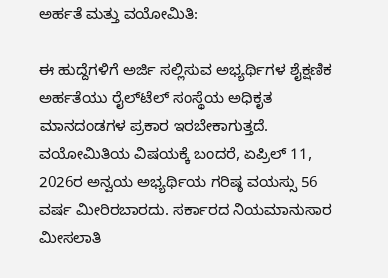ಅರ್ಹತೆ ಮತ್ತು ವಯೋಮಿತಿ:

ಈ ಹುದ್ದೆಗಳಿಗೆ ಅರ್ಜಿ ಸಲ್ಲಿಸುವ ಅಭ್ಯರ್ಥಿಗಳ ಶೈಕ್ಷಣಿಕ ಅರ್ಹತೆಯು ರೈಲ್‌ಟೆಲ್ ಸಂಸ್ಥೆಯ ಅಧಿಕೃತ ಮಾನದಂಡಗಳ ಪ್ರಕಾರ ಇರಬೇಕಾಗುತ್ತದೆ. ವಯೋಮಿತಿಯ ವಿಷಯಕ್ಕೆ ಬಂದರೆ, ಏಪ್ರಿಲ್ 11, 2026ರ ಅನ್ವಯ ಅಭ್ಯರ್ಥಿಯ ಗರಿಷ್ಠ ವಯಸ್ಸು 56 ವರ್ಷ ಮೀರಿರಬಾರದು. ಸರ್ಕಾರದ ನಿಯಮಾನುಸಾರ ಮೀಸಲಾತಿ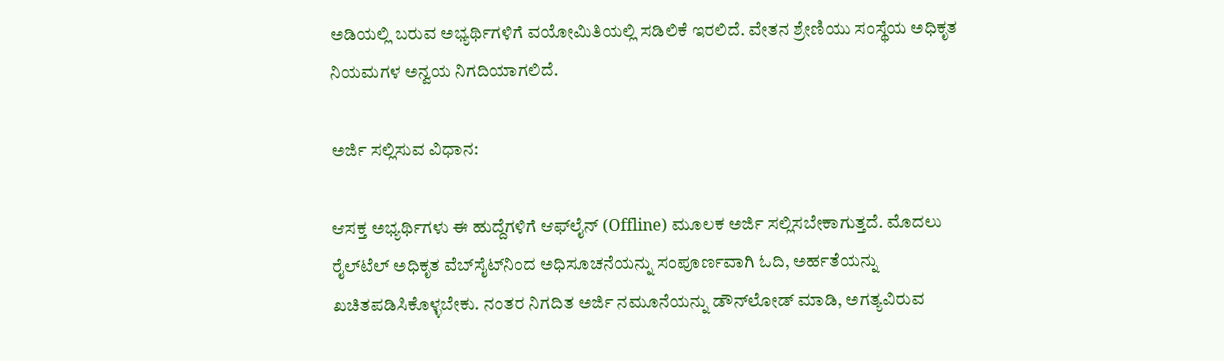ಅಡಿಯಲ್ಲಿ ಬರುವ ಅಭ್ಯರ್ಥಿಗಳಿಗೆ ವಯೋಮಿತಿಯಲ್ಲಿ ಸಡಿಲಿಕೆ ಇರಲಿದೆ. ವೇತನ ಶ್ರೇಣಿಯು ಸಂಸ್ಥೆಯ ಅಧಿಕೃತ ನಿಯಮಗಳ ಅನ್ವಯ ನಿಗದಿಯಾಗಲಿದೆ.

ಅರ್ಜಿ ಸಲ್ಲಿಸುವ ವಿಧಾನ:

ಆಸಕ್ತ ಅಭ್ಯರ್ಥಿಗಳು ಈ ಹುದ್ದೆಗಳಿಗೆ ಆಫ್‌ಲೈನ್ (Offline) ಮೂಲಕ ಅರ್ಜಿ ಸಲ್ಲಿಸಬೇಕಾಗುತ್ತದೆ. ಮೊದಲು ರೈಲ್‌ಟೆಲ್ ಅಧಿಕೃತ ವೆಬ್‌ಸೈಟ್‌ನಿಂದ ಅಧಿಸೂಚನೆಯನ್ನು ಸಂಪೂರ್ಣವಾಗಿ ಓದಿ, ಅರ್ಹತೆಯನ್ನು ಖಚಿತಪಡಿಸಿಕೊಳ್ಳಬೇಕು. ನಂತರ ನಿಗದಿತ ಅರ್ಜಿ ನಮೂನೆಯನ್ನು ಡೌನ್‌ಲೋಡ್ ಮಾಡಿ, ಅಗತ್ಯವಿರುವ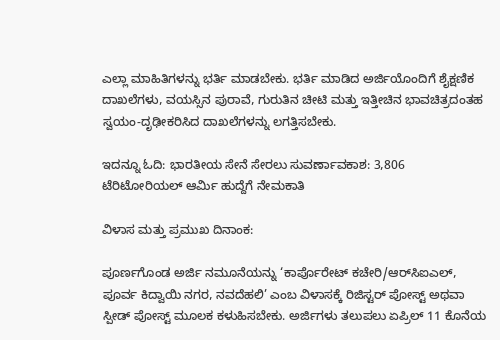ಎಲ್ಲಾ ಮಾಹಿತಿಗಳನ್ನು ಭರ್ತಿ ಮಾಡಬೇಕು. ಭರ್ತಿ ಮಾಡಿದ ಅರ್ಜಿಯೊಂದಿಗೆ ಶೈಕ್ಷಣಿಕ ದಾಖಲೆಗಳು, ವಯಸ್ಸಿನ ಪುರಾವೆ, ಗುರುತಿನ ಚೀಟಿ ಮತ್ತು ಇತ್ತೀಚಿನ ಭಾವಚಿತ್ರದಂತಹ ಸ್ವಯಂ-ದೃಢೀಕರಿಸಿದ ದಾಖಲೆಗಳನ್ನು ಲಗತ್ತಿಸಬೇಕು.

ಇದನ್ನೂ ಓದಿ: ಭಾರತೀಯ ಸೇನೆ ಸೇರಲು ಸುವರ್ಣಾವಕಾಶ: 3,806 ಟೆರಿಟೋರಿಯಲ್ ಆರ್ಮಿ ಹುದ್ದೆಗೆ ನೇಮಕಾತಿ

ವಿಳಾಸ ಮತ್ತು ಪ್ರಮುಖ ದಿನಾಂಕ:

ಪೂರ್ಣಗೊಂಡ ಅರ್ಜಿ ನಮೂನೆಯನ್ನು ‘ಕಾರ್ಪೊರೇಟ್ ಕಚೇರಿ/ಆರ್‌ಸಿಐಎಲ್, ಪೂರ್ವ ಕಿದ್ವಾಯಿ ನಗರ, ನವದೆಹಲಿ’ ಎಂಬ ವಿಳಾಸಕ್ಕೆ ರಿಜಿಸ್ಟರ್ ಪೋಸ್ಟ್ ಅಥವಾ ಸ್ಪೀಡ್ ಪೋಸ್ಟ್ ಮೂಲಕ ಕಳುಹಿಸಬೇಕು. ಅರ್ಜಿಗಳು ತಲುಪಲು ಏಪ್ರಿಲ್ 11 ಕೊನೆಯ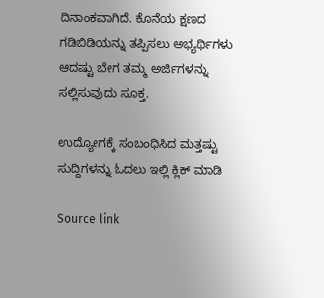ದಿನಾಂಕವಾಗಿದೆ. ಕೊನೆಯ ಕ್ಷಣದ ಗಡಿಬಿಡಿಯನ್ನು ತಪ್ಪಿಸಲು ಅಭ್ಯರ್ಥಿಗಳು ಆದಷ್ಟು ಬೇಗ ತಮ್ಮ ಅರ್ಜಿಗಳನ್ನು ಸಲ್ಲಿಸುವುದು ಸೂಕ್ತ.

ಉದ್ಯೋಗಕ್ಕೆ ಸಂಬಂಧಿಸಿದ ಮತ್ತಷ್ಟು  ಸುದ್ದಿಗಳನ್ನು ಓದಲು ಇಲ್ಲಿ ಕ್ಲಿಕ್ ಮಾಡಿ

Source link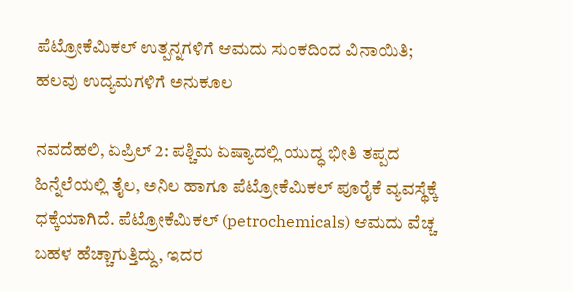ಪೆಟ್ರೋಕೆಮಿಕಲ್ ಉತ್ಪನ್ನಗಳಿಗೆ ಆಮದು ಸುಂಕದಿಂದ ವಿನಾಯಿತಿ; ಹಲವು ಉದ್ಯಮಗಳಿಗೆ ಅನುಕೂಲ

ನವದೆಹಲಿ, ಏಪ್ರಿಲ್ 2: ಪಶ್ಚಿಮ ಏಷ್ಯಾದಲ್ಲಿ ಯುದ್ಧ ಭೀತಿ ತಪ್ಪದ ಹಿನ್ನೆಲೆಯಲ್ಲಿ ತೈಲ, ಅನಿಲ ಹಾಗೂ ಪೆಟ್ರೋಕೆಮಿಕಲ್ ಪೂರೈಕೆ ವ್ಯವಸ್ಥೆಕ್ಕೆ ಧಕ್ಕೆಯಾಗಿದೆ. ಪೆಟ್ರೋಕೆಮಿಕಲ್ (petrochemicals) ಆಮದು ವೆಚ್ಚ ಬಹಳ ಹೆಚ್ಚಾಗುತ್ತಿದ್ದು, ಇದರ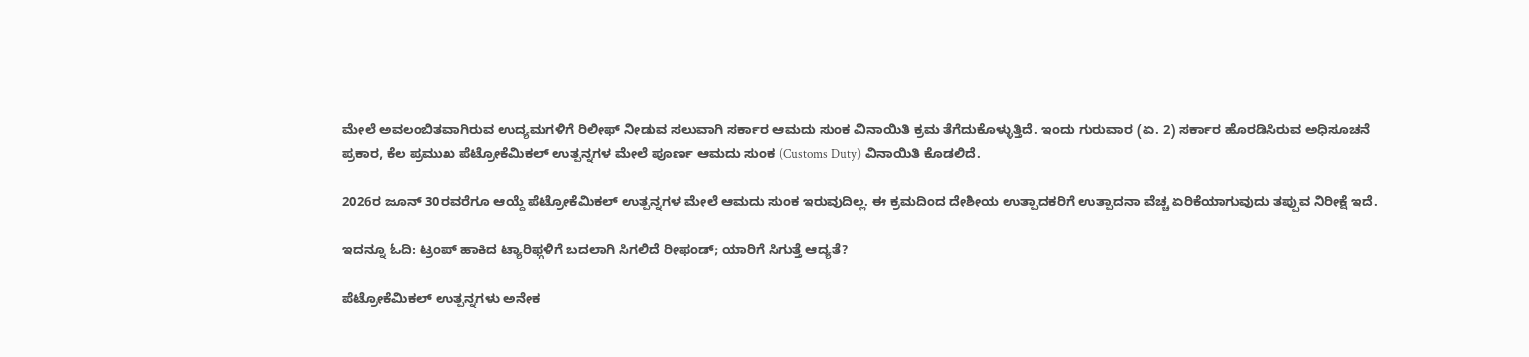ಮೇಲೆ ಅವಲಂಬಿತವಾಗಿರುವ ಉದ್ಯಮಗಳಿಗೆ ರಿಲೀಫ್ ನೀಡುವ ಸಲುವಾಗಿ ಸರ್ಕಾರ ಆಮದು ಸುಂಕ ವಿನಾಯಿತಿ ಕ್ರಮ ತೆಗೆದುಕೊಳ್ಳುತ್ತಿದೆ. ಇಂದು ಗುರುವಾರ (ಏ. 2) ಸರ್ಕಾರ ಹೊರಡಿಸಿರುವ ಅಧಿಸೂಚನೆ ಪ್ರಕಾರ, ಕೆಲ ಪ್ರಮುಖ ಪೆಟ್ರೋಕೆಮಿಕಲ್ ಉತ್ಪನ್ನಗಳ ಮೇಲೆ ಪೂರ್ಣ ಆಮದು ಸುಂಕ (Customs Duty) ವಿನಾಯಿತಿ ಕೊಡಲಿದೆ.

2026ರ ಜೂನ್ 30ರವರೆಗೂ ಆಯ್ದೆ ಪೆಟ್ರೋಕೆಮಿಕಲ್ ಉತ್ಪನ್ನಗಳ ಮೇಲೆ ಆಮದು ಸುಂಕ ಇರುವುದಿಲ್ಲ. ಈ ಕ್ರಮದಿಂದ ದೇಶೀಯ ಉತ್ಪಾದಕರಿಗೆ ಉತ್ಪಾದನಾ ವೆಚ್ಚ ಏರಿಕೆಯಾಗುವುದು ತಪ್ಪುವ ನಿರೀಕ್ಷೆ ಇದೆ.

ಇದನ್ನೂ ಓದಿ: ಟ್ರಂಪ್ ಹಾಕಿದ ಟ್ಯಾರಿಫ್ಗಳಿಗೆ ಬದಲಾಗಿ ಸಿಗಲಿದೆ ರೀಫಂಡ್; ಯಾರಿಗೆ ಸಿಗುತ್ತೆ ಆದ್ಯತೆ?

ಪೆಟ್ರೋಕೆಮಿಕಲ್ ಉತ್ಪನ್ನಗಳು ಅನೇಕ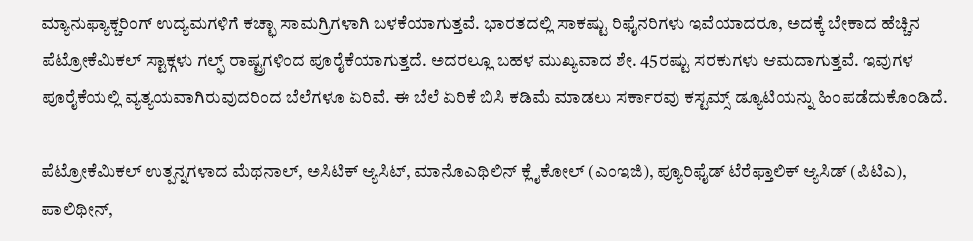ಮ್ಯಾನುಫ್ಯಾಕ್ಚರಿಂಗ್ ಉದ್ಯಮಗಳಿಗೆ ಕಚ್ಛಾ ಸಾಮಗ್ರಿಗಳಾಗಿ ಬಳಕೆಯಾಗುತ್ತವೆ. ಭಾರತದಲ್ಲಿ ಸಾಕಷ್ಟು ರಿಫೈನರಿಗಳು ಇವೆಯಾದರೂ, ಅದಕ್ಕೆ ಬೇಕಾದ ಹೆಚ್ಚಿನ ಪೆಟ್ರೋಕೆಮಿಕಲ್ ಸ್ಟಾಕ್ಗಳು ಗಲ್ಫ್ ರಾಷ್ಟ್ರಗಳಿಂದ ಪೂರೈಕೆಯಾಗುತ್ತದೆ. ಅದರಲ್ಲೂ ಬಹಳ ಮುಖ್ಯವಾದ ಶೇ. 45ರಷ್ಟು ಸರಕುಗಳು ಆಮದಾಗುತ್ತವೆ. ಇವುಗಳ ಪೂರೈಕೆಯಲ್ಲಿ ವ್ಯತ್ಯಯವಾಗಿರುವುದರಿಂದ ಬೆಲೆಗಳೂ ಏರಿವೆ. ಈ ಬೆಲೆ ಏರಿಕೆ ಬಿಸಿ ಕಡಿಮೆ ಮಾಡಲು ಸರ್ಕಾರವು ಕಸ್ಟಮ್ಸ್ ಡ್ಯೂಟಿಯನ್ನು ಹಿಂಪಡೆದುಕೊಂಡಿದೆ.

ಪೆಟ್ರೋಕೆಮಿಕಲ್ ಉತ್ಪನ್ನಗಳಾದ ಮೆಥನಾಲ್, ಅಸಿಟಿಕ್ ಆ್ಯಸಿಟ್, ಮಾನೊಎಥಿಲಿನ್ ಕ್ಲೈಕೋಲ್ (ಎಂಇಜಿ), ಪ್ಯೂರಿಫೈಡ್ ಟೆರೆಫ್ತಾಲಿಕ್ ಆ್ಯಸಿಡ್ (ಪಿಟಿಎ), ಪಾಲಿಥೀನ್,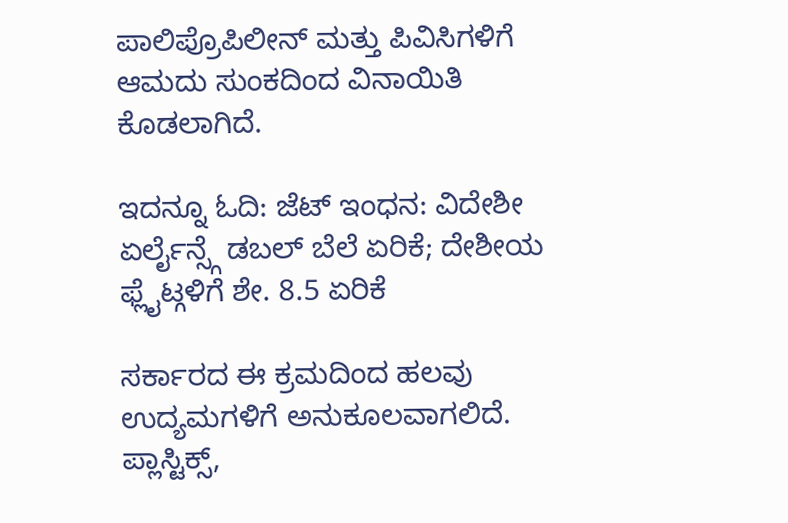ಪಾಲಿಪ್ರೊಪಿಲೀನ್ ಮತ್ತು ಪಿವಿಸಿಗಳಿಗೆ ಆಮದು ಸುಂಕದಿಂದ ವಿನಾಯಿತಿ ಕೊಡಲಾಗಿದೆ.

ಇದನ್ನೂ ಓದಿ: ಜೆಟ್ ಇಂಧನ: ವಿದೇಶೀ ಏರ್ಲೈನ್ಸ್ಗೆ ಡಬಲ್ ಬೆಲೆ ಏರಿಕೆ; ದೇಶೀಯ ಫ್ಲೈಟ್ಗಳಿಗೆ ಶೇ. 8.5 ಏರಿಕೆ

ಸರ್ಕಾರದ ಈ ಕ್ರಮದಿಂದ ಹಲವು ಉದ್ಯಮಗಳಿಗೆ ಅನುಕೂಲವಾಗಲಿದೆ. ಪ್ಲಾಸ್ಟಿಕ್ಸ್,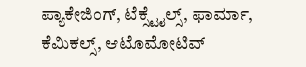ಪ್ಯಾಕೇಜಿಂಗ್, ಟೆಕ್ಸ್ಟೈಲ್ಸ್, ಫಾರ್ಮಾ, ಕೆಮಿಕಲ್ಸ್, ಆಟೊಮೋಟಿವ್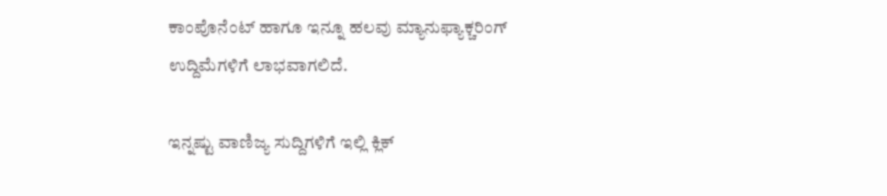ಕಾಂಪೊನೆಂಟ್ ಹಾಗೂ ಇನ್ನೂ ಹಲವು ಮ್ಯಾನುಫ್ಯಾಕ್ಚರಿಂಗ್ ಉದ್ದಿಮೆಗಳಿಗೆ ಲಾಭವಾಗಲಿದೆ.

ಇನ್ನಷ್ಟು ವಾಣಿಜ್ಯ ಸುದ್ದಿಗಳಿಗೆ ಇಲ್ಲಿ ಕ್ಲಿಕ್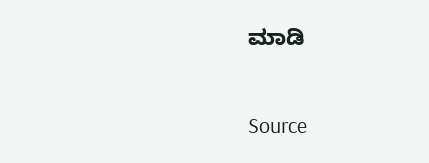ಮಾಡಿ

Source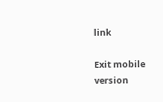link

Exit mobile version